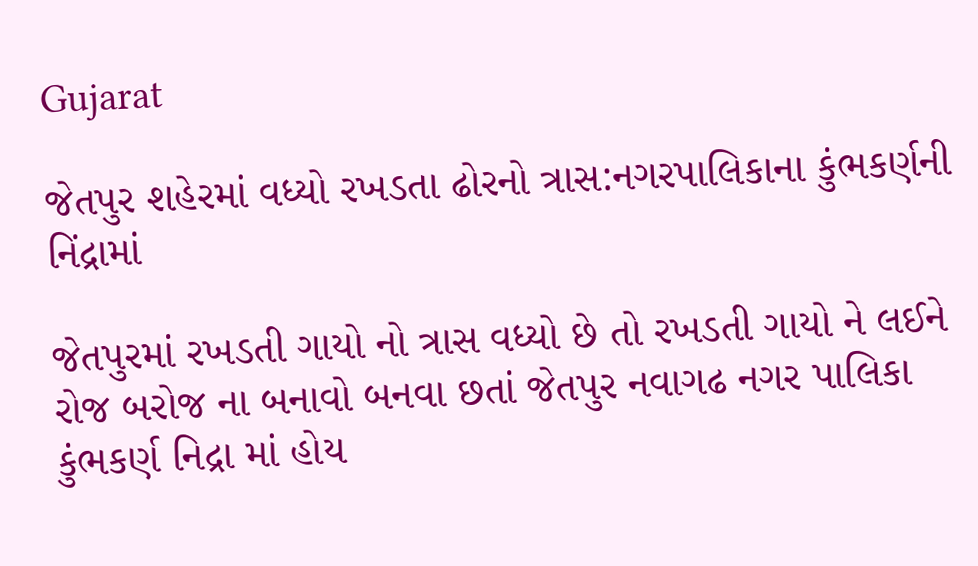Gujarat

જેતપુર શહેરમાં વધ્યો રખડતા ઢોરનો ત્રાસ:નગરપાલિકાના કુંભકર્ણની નિંદ્રામાં

જેતપુરમાં રખડતી ગાયો નો ત્રાસ વધ્યો છે તો રખડતી ગાયો ને લઈને રોજ બરોજ ના બનાવો બનવા છતાં જેતપુર નવાગઢ નગર પાલિકા કુંભકર્ણ નિદ્રા માં હોય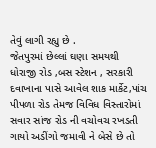તેવું લાગી રહ્યુ છે .
જેતપુરમાં છેલ્લાં ઘણા સમયથી ધોરાજી રોડ ,બસ સ્ટેશન , સરકારી દવાખાના પાસે આવેલ શાક માર્કેટ,પાંચ પીપળા રોડ તેમજ વિવિધ વિસ્તારોમાં સવાર સાંજ રોડ ની વચોવચ રખડતી ગાયો અડીંગો જમાવી ને બેસે છે તો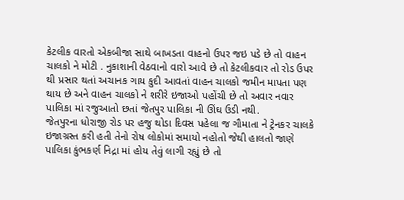કેટલીક વારતો એકબીજા સાથે બાખડતા વાહનો ઉપર જઇ પડે છે તો વાહન ચાલકો ને મોટી . નુકાશાની વેઠવાનો વારો આવે છે તો કેટલીકવાર તો રોડ ઉપર થી પ્રસાર થતાં અચાનક ગાય કુદી આવતાં વાહન ચાલકો જમીન માપતા પણ થાય છે અને વાહન ચાલકો ને શરીરે ઇજાઓ પહોંચી છે તો અવાર નવાર પાલિકા માં રજુઆતો છતાં જેતપુર પાલિકા ની ઊંઘ ઉડી નથી.
જેતપુરના ધોરાજી રોડ પર હજુ થોડા દિવસ પહેલા જ ગૌમાતા ને ટ્રેનકર ચાલકે ઇજાગ્રસ્ત કરી હતી તેનો રોષ લોકોમાં સમાયો નહોતો જેથી હાલતો જાણે પાલિકા કુંભકર્ણ નિદ્રા માં હોય તેવું લાગી રહ્યું છે તો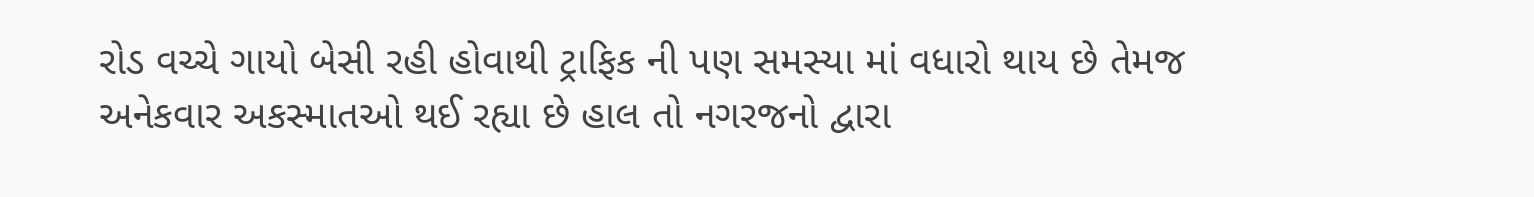રોડ વચ્ચે ગાયો બેસી રહી હોવાથી ટ્રાફિક ની પણ સમસ્યા માં વધારો થાય છે તેમજ અનેકવાર અકસ્માતઓ થઈ રહ્યા છે હાલ તો નગરજનો દ્વારા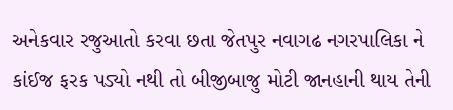અનેકવાર રજુઆતો કરવા છતા જેતપુર નવાગઢ નગરપાલિકા ને કાંઈજ ફરક પડ્યો નથી તો બીજીબાજુ મોટી જાનહાની થાય તેની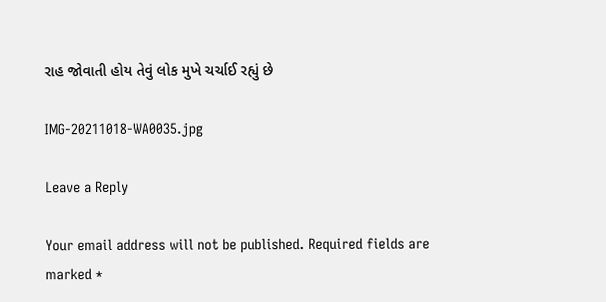રાહ જોવાતી હોય તેવું લોક મુખે ચર્ચાઈ રહ્યું છે

IMG-20211018-WA0035.jpg

Leave a Reply

Your email address will not be published. Required fields are marked *